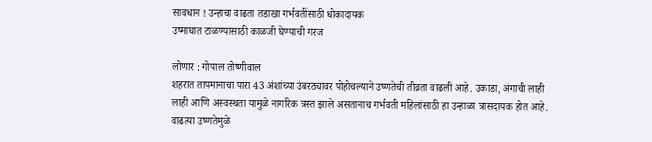सावधान ! उन्हाचा वाढता तडाखा गर्भवतींसाठी धोकादायक
उष्माघात टाळण्यासाठी काळजी घेण्याची गरज

लोणार : गोपाल तोष्णीवाल
शहरात तापमानाचा पारा 43 अंशांच्या उंबरठ्यावर पोहोचल्याने उष्णतेची तीव्रता वाढली आहे. उकाडा, अंगाची लाही लाही आणि अस्वस्थता यामुळे नागरिक त्रस्त झाले असतानाच गर्भवती महिलांसाठी हा उन्हाळा त्रासदायक होत आहे. वाढत्या उष्णतेमुळे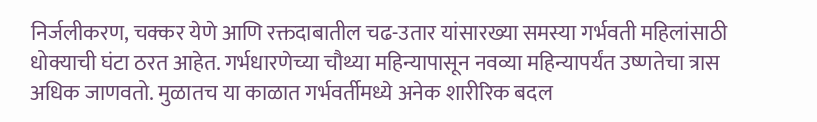निर्जलीकरण, चक्कर येणे आणि रक्तदाबातील चढ-उतार यांसारख्या समस्या गर्भवती महिलांसाठी धोक्याची घंटा ठरत आहेत. गर्भधारणेच्या चौथ्या महिन्यापासून नवव्या महिन्यापर्यंत उष्णतेचा त्रास अधिक जाणवतो. मुळातच या काळात गर्भवर्तीमध्ये अनेक शारीरिक बदल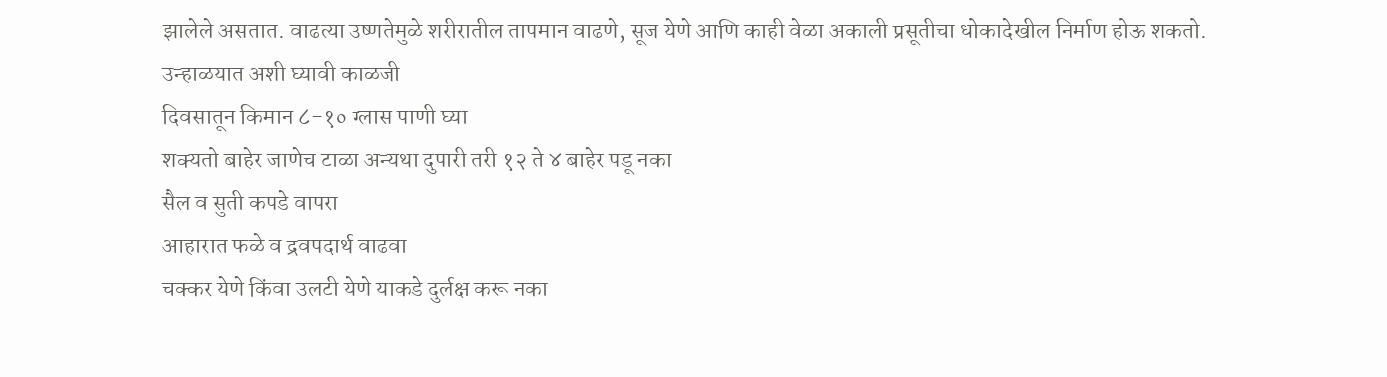झालेले असतात. वाढत्या उष्णतेमुळे शरीरातील तापमान वाढणे, सूज येणे आणि काही वेळा अकाली प्रसूतीचा धोकादेखील निर्माण होऊ शकतो.
उन्हाळयात अशी घ्यावी काळजी
दिवसातून किमान ८-१० ग्लास पाणी घ्या
शक्यतो बाहेर जाणेच टाळा अन्यथा दुपारी तरी १२ ते ४ बाहेर पडू नका
सैल व सुती कपडे वापरा
आहारात फळे व द्रवपदार्थ वाढवा
चक्कर येणे किंवा उलटी येणे याकडे दुर्लक्ष करू नका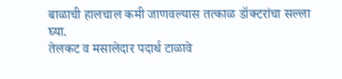बाळाची हालचाल कमी जाणवल्यास तत्काळ डॉक्टरांचा सल्ला घ्या.
तेलकट व मसालेदार पदार्थ टाळावे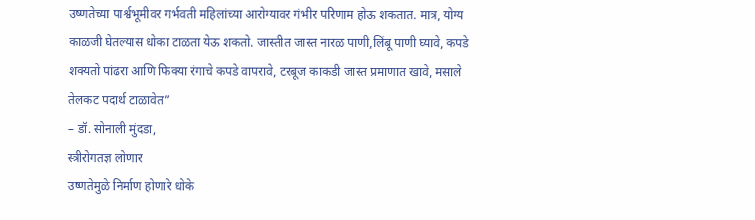उष्णतेच्या पार्श्वभूमीवर गर्भवती महिलांच्या आरोग्यावर गंभीर परिणाम होऊ शकतात. मात्र, योग्य काळजी घेतल्यास धोका टाळता येऊ शकतो. जास्तीत जास्त नारळ पाणी,लिंबू पाणी घ्यावे, कपडे शक्यतो पांढरा आणि फिक्या रंगाचे कपडे वापरावे, टरबूज काकडी जास्त प्रमाणात खावे, मसाले तेलकट पदार्थ टाळावेत”
– डॉ. सोनाली मुंदडा,
स्त्रीरोगतज्ञ लोणार
उष्णतेमुळे निर्माण होणारे धोके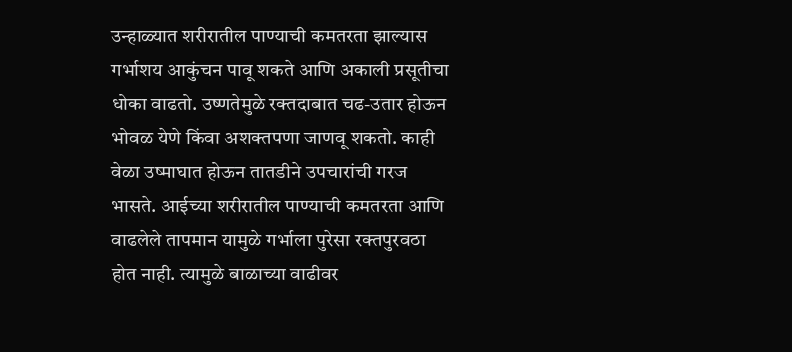उन्हाळ्यात शरीरातील पाण्याची कमतरता झाल्यास गर्भाशय आकुंचन पावू शकते आणि अकाली प्रसूतीचा धोका वाढतो. उष्णतेमुळे रक्तदाबात चढ-उतार होऊन भोवळ येणे किंवा अशक्तपणा जाणवू शकतो. काही वेळा उष्माघात होऊन तातडीने उपचारांची गरज भासते. आईच्या शरीरातील पाण्याची कमतरता आणि वाढलेले तापमान यामुळे गर्भाला पुरेसा रक्तपुरवठा होत नाही. त्यामुळे बाळाच्या वाढीवर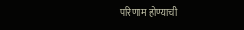परिणाम होण्याची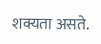शक्यता असते.